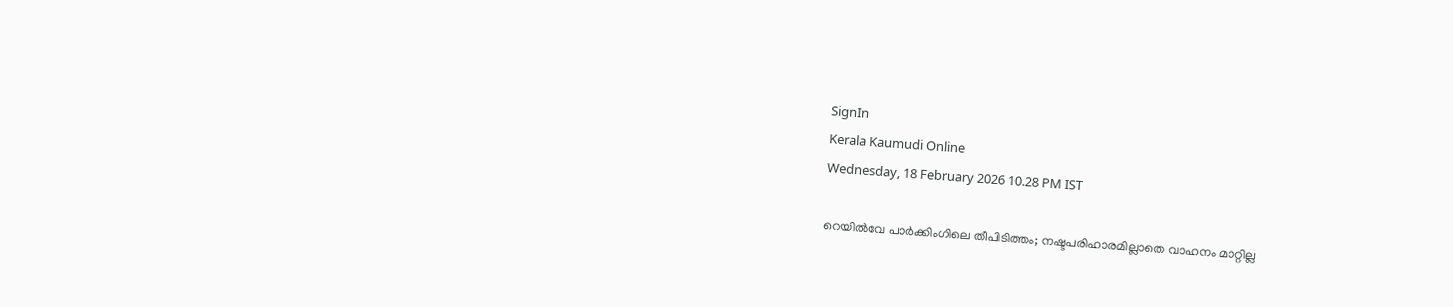SignIn
Kerala Kaumudi Online
Wednesday, 18 February 2026 10.28 PM IST

റെയിൽവേ പാർക്കിംഗിലെ തീപിടിത്തം; നഷ്ടപരിഹാരമില്ലാതെ വാഹനം മാറ്റില്ല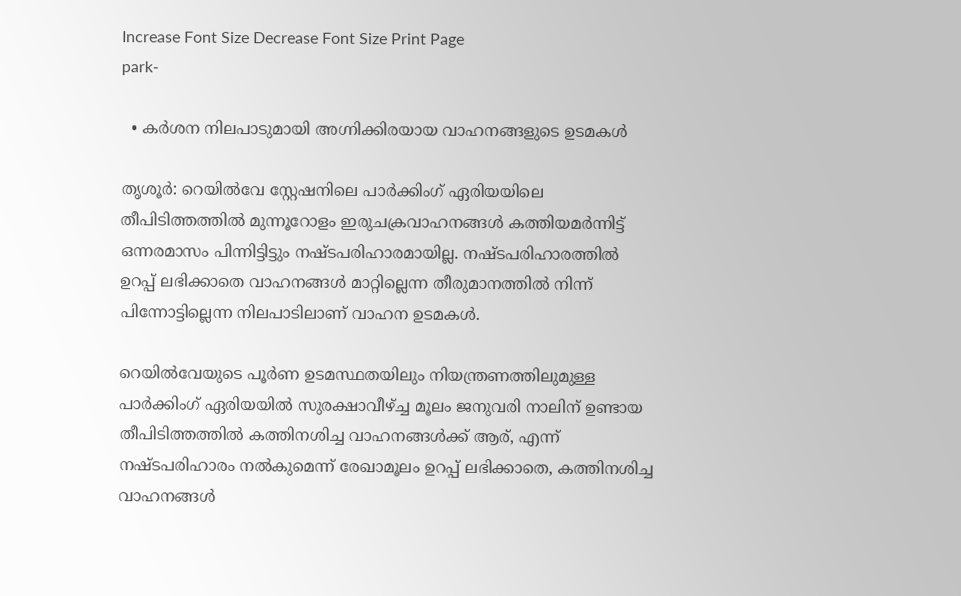Increase Font Size Decrease Font Size Print Page
park-

  • കർശന നിലപാടുമായി അഗ്നിക്കിരയായ വാഹനങ്ങളുടെ ഉടമകൾ

തൃശൂർ: റെയിൽവേ സ്റ്റേഷനിലെ പാർക്കിംഗ് ഏരിയയിലെ തീപിടിത്തത്തിൽ മുന്നൂറോളം ഇരുചക്രവാഹനങ്ങൾ കത്തിയമർന്നിട്ട് ഒന്നരമാസം പിന്നിട്ടിട്ടും നഷ്ടപരിഹാരമായില്ല. നഷ്ടപരിഹാരത്തിൽ ഉറപ്പ് ലഭിക്കാതെ വാഹനങ്ങൾ മാറ്റില്ലെന്ന തീരുമാനത്തിൽ നിന്ന് പിന്നോട്ടില്ലെന്ന നിലപാടിലാണ് വാഹന ഉടമകൾ.

റെയിൽവേയുടെ പൂർണ ഉടമസ്ഥതയിലും നിയന്ത്രണത്തിലുമുള്ള പാർക്കിംഗ് ഏരിയയിൽ സുരക്ഷാവീഴ്ച്ച മൂലം ജനുവരി നാലിന് ഉണ്ടായ തീപിടിത്തത്തിൽ കത്തിനശിച്ച വാഹനങ്ങൾക്ക് ആര്, എന്ന് നഷ്ടപരിഹാരം നൽകുമെന്ന് രേഖാമൂലം ഉറപ്പ് ലഭിക്കാതെ, കത്തിനശിച്ച വാഹനങ്ങൾ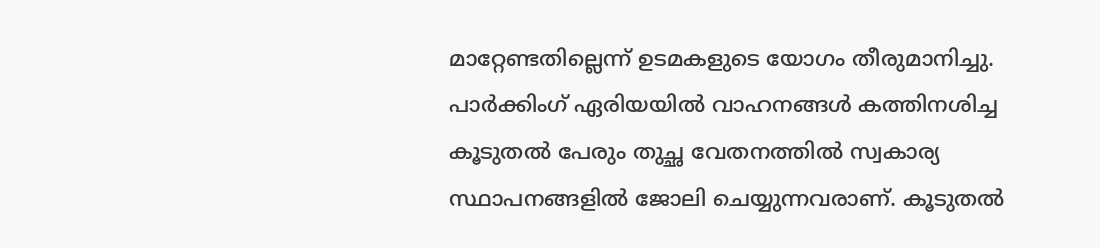മാറ്റേണ്ടതില്ലെന്ന് ഉടമകളുടെ യോഗം തീരുമാനിച്ചു. പാർക്കിംഗ് ഏരിയയിൽ വാഹനങ്ങൾ കത്തിനശിച്ച കൂടുതൽ പേരും തുച്ഛ വേതനത്തിൽ സ്വകാര്യ സ്ഥാപനങ്ങളിൽ ജോലി ചെയ്യുന്നവരാണ്. കൂടുതൽ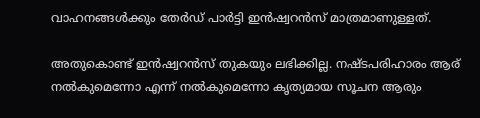വാഹനങ്ങൾക്കും തേർഡ് പാർട്ടി ഇൻഷ്വറൻസ് മാത്രമാണുള്ളത്.

അതുകൊണ്ട് ഇൻഷ്വറൻസ് തുകയും ലഭിക്കില്ല. നഷ്ടപരിഹാരം ആര് നൽകുമെന്നോ എന്ന് നൽകുമെന്നോ കൃത്യമായ സൂചന ആരും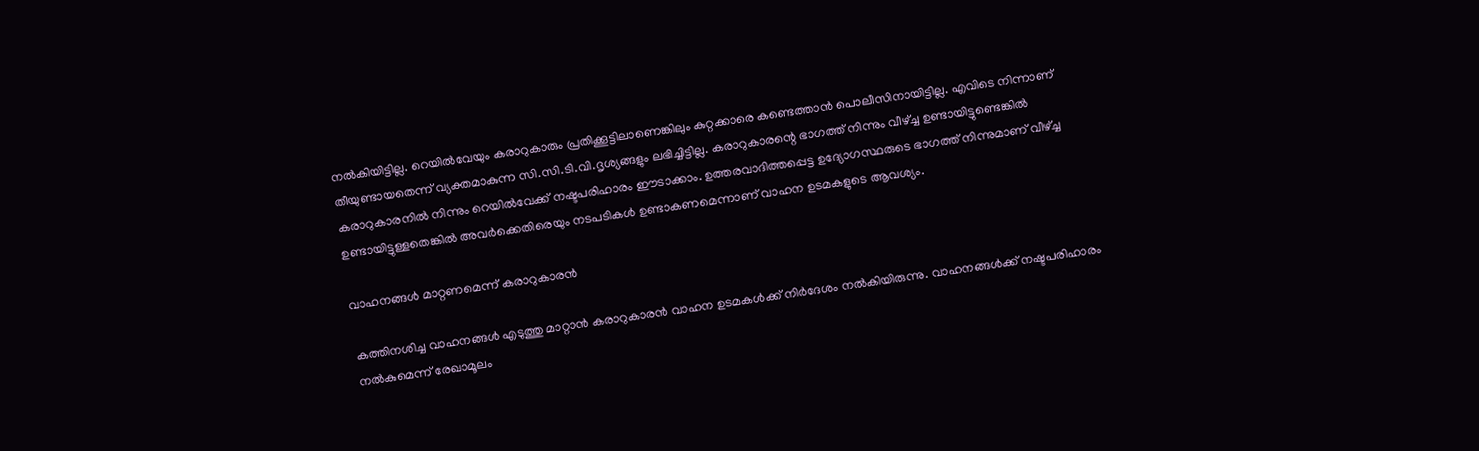നൽകിയിട്ടില്ല. റെയിൽവേയും കരാറുകാരും പ്രതിക്കൂട്ടിലാണെങ്കിലും കുറ്റക്കാരെ കണ്ടെത്താൻ പൊലീസിനായിട്ടില്ല. എവിടെ നിന്നാണ് തീയുണ്ടായതെന്ന് വ്യക്തമാകുന്ന സി.സി.ടി.വി.ദൃശ്യങ്ങളും ലഭിച്ചിട്ടില്ല. കരാറുകാരന്റെ ഭാഗത്ത് നിന്നും വീഴ്ച്ച ഉണ്ടായിട്ടുണ്ടെങ്കിൽ കരാറുകാരനിൽ നിന്നും റെയിൽവേക്ക് നഷ്ടപരിഹാരം ഈടാക്കാം. ഉത്തരവാദിത്തപ്പെട്ട ഉദ്യോഗസ്ഥരുടെ ഭാഗത്ത് നിന്നുമാണ് വീഴ്ച്ച ഉണ്ടായിട്ടുള്ളതെങ്കിൽ അവർക്കെതിരെയും നടപടികൾ ഉണ്ടാകണമെന്നാണ് വാഹന ഉടമകളുടെ ആവശ്യം.

വാഹനങ്ങൾ മാറ്റണമെന്ന് കരാറുകാരൻ

കത്തിനശിച്ച വാഹനങ്ങൾ എടുത്തു മാറ്റാൻ കരാറുകാരൻ വാഹന ഉടമകൾക്ക് നിർദേശം നൽകിയിരുന്നു. വാഹനങ്ങൾക്ക് നഷ്ടപരിഹാരം നൽകുമെന്ന് രേഖാമൂലം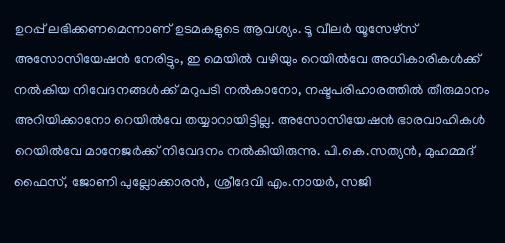ഉറപ്പ് ലഭിക്കണമെന്നാണ് ഉടമകളുടെ ആവശ്യം. ടൂ വീലർ യൂസേഴ്‌സ് അസോസിയേഷൻ നേരിട്ടും, ഇ മെയിൽ വഴിയും റെയിൽവേ അധികാരികൾക്ക് നൽകിയ നിവേദനങ്ങൾക്ക് മറുപടി നൽകാനോ, നഷ്ടപരിഹാരത്തിൽ തീരുമാനം അറിയിക്കാനോ റെയിൽവേ തയ്യാറായിട്ടില്ല. അസോസിയേഷൻ ഭാരവാഹികൾ റെയിൽവേ മാനേജർക്ക് നിവേദനം നൽകിയിരുന്നു. പി.കെ.സത്യൻ, മുഹമ്മദ് ഫൈസ്, ജോണി പുല്ലോക്കാരൻ, ശ്രീദേവി എം.നായർ, സജി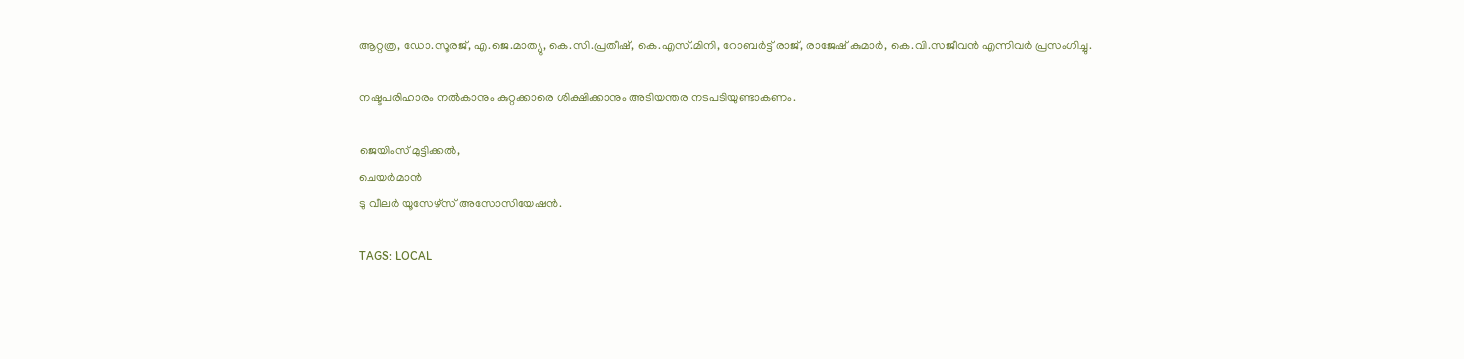ആറ്റത്ര, ഡോ.സൂരജ്, എ.ജെ.മാത്യു, കെ.സി.പ്രതീഷ്, കെ.എസ്.മിനി, റോബർട്ട് രാജ്, രാജേഷ് കുമാർ, കെ.വി.സജീവൻ എന്നിവർ പ്രസംഗിച്ചു.

നഷ്ടപരിഹാരം നൽകാനും കുറ്റക്കാരെ ശിക്ഷിക്കാനും അടിയന്തര നടപടിയുണ്ടാകണം.

ജെയിംസ് മുട്ടിക്കൽ,
ചെയർമാൻ
ടു വീലർ യൂസേഴ്‌സ് അസോസിയേഷൻ.

TAGS: LOCAL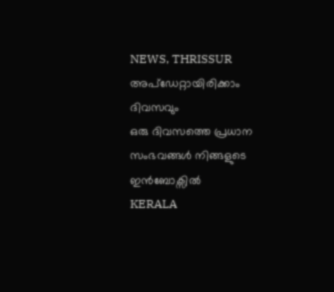NEWS, THRISSUR
അപ്ഡേറ്റായിരിക്കാം ദിവസവും
ഒരു ദിവസത്തെ പ്രധാന സംഭവങ്ങൾ നിങ്ങളുടെ ഇൻബോക്സിൽ
KERALA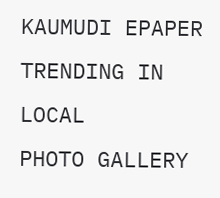KAUMUDI EPAPER
TRENDING IN LOCAL
PHOTO GALLERY